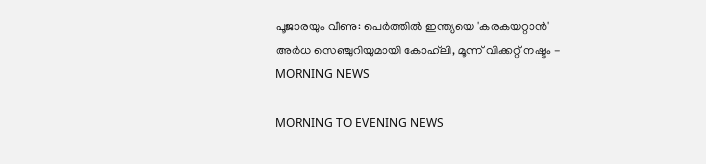പൂജാരയും വീണു: പെര്‍ത്തില്‍ ഇന്ത്യയെ 'കരകയറ്റാന്‍' അര്‍ധ സെഞ്ചുറിയുമായി കോഹ്‌ലി, മൂന്ന് വിക്കറ്റ് നഷ്ടം - MORNING NEWS

MORNING TO EVENING NEWS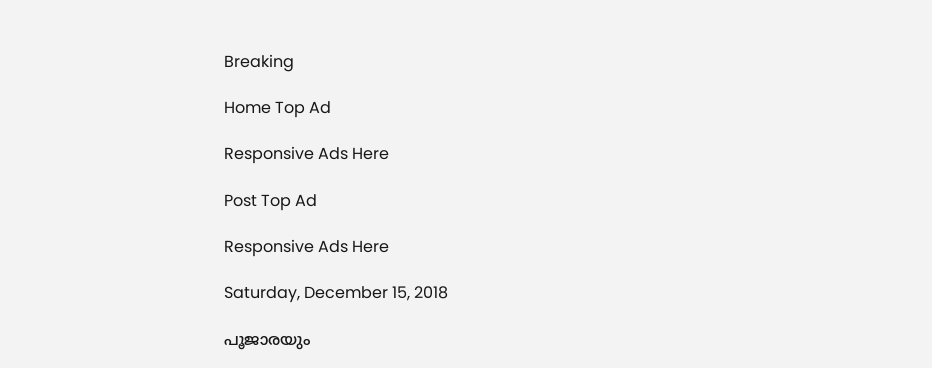Breaking

Home Top Ad

Responsive Ads Here

Post Top Ad

Responsive Ads Here

Saturday, December 15, 2018

പൂജാരയും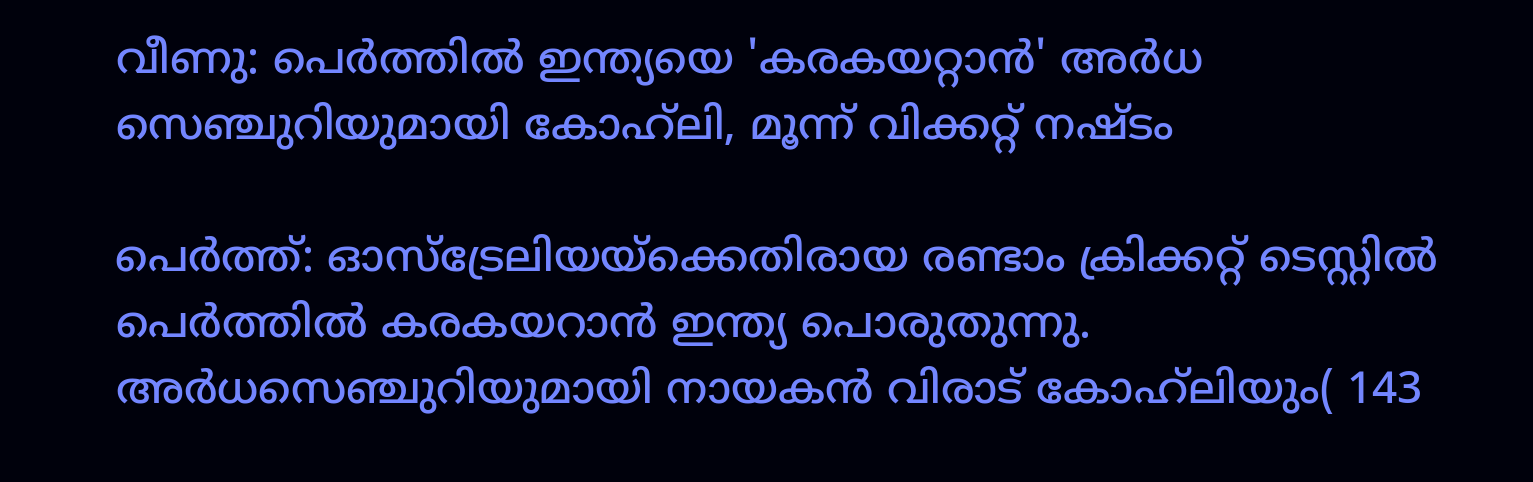വീണു: പെര്‍ത്തില്‍ ഇന്ത്യയെ 'കരകയറ്റാന്‍' അര്‍ധ സെഞ്ചുറിയുമായി കോഹ്‌ലി, മൂന്ന് വിക്കറ്റ് നഷ്ടം

പെര്‍ത്ത്: ഓസ്‌ട്രേലിയയ്‌ക്കെതിരായ രണ്ടാം ക്രിക്കറ്റ് ടെസ്റ്റില്‍ പെര്‍ത്തില്‍ കരകയറാന്‍ ഇന്ത്യ പൊരുതുന്നു. അര്‍ധസെഞ്ചുറിയുമായി നായകന്‍ വിരാട് കോഹ്‌ലിയും( 143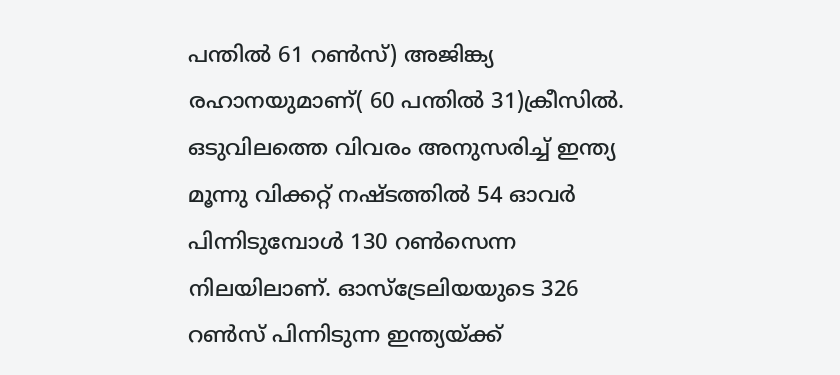പന്തില്‍ 61 റണ്‍സ്) അജിങ്ക്യ രഹാനയുമാണ്( 60 പന്തില്‍ 31)ക്രീസില്‍. ഒടുവിലത്തെ വിവരം അനുസരിച്ച് ഇന്ത്യ മൂന്നു വിക്കറ്റ് നഷ്ടത്തില്‍ 54 ഓവര്‍ പിന്നിടുമ്പോള്‍ 130 റണ്‍സെന്ന നിലയിലാണ്. ഓസ്‌ട്രേലിയയുടെ 326 റണ്‍സ് പിന്നിടുന്ന ഇന്ത്യയ്ക്ക്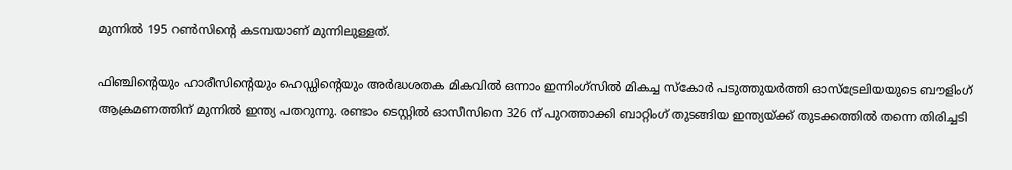മുന്നില്‍ 195 റണ്‍സിന്റെ കടമ്പയാണ് മുന്നിലുള്ളത്.

ഫിഞ്ചിന്റെയും ഹാരീസിന്റെയും ഹെഡ്ഡിന്റെയും അര്‍ദ്ധശതക മികവില്‍ ഒന്നാം ഇന്നിംഗ്‌സില്‍ മികച്ച സ്‌കോര്‍ പടുത്തുയര്‍ത്തി ഓസ്‌ട്രേലിയയുടെ ബൗളിംഗ് ആക്രമണത്തിന് മുന്നില്‍ ഇന്ത്യ പതറുന്നു. രണ്ടാം ടെസ്റ്റില്‍ ഓസീസിനെ 326 ന് പുറത്താക്കി ബാറ്റിംഗ് തുടങ്ങിയ ഇന്ത്യയ്ക്ക് തുടക്കത്തില്‍ തന്നെ തിരിച്ചടി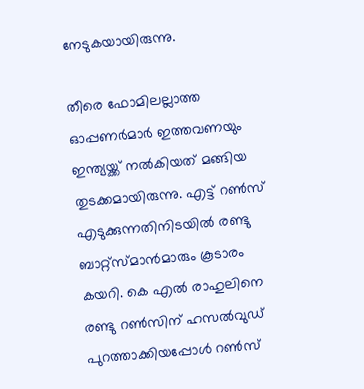നേടുകയായിരുന്നു.

തീരെ ഫോമിലല്ലാത്ത ഓപ്പണര്‍മാര്‍ ഇത്തവണയും ഇന്ത്യയ്ക്ക് നല്‍കിയത് മങ്ങിയ തുടക്കമായിരുന്നു. എട്ട് റണ്‍സ് എടുക്കുന്നതിനിടയില്‍ രണ്ടു ബാറ്റ്‌സ്മാന്‍മാരും കൂടാരം കയറി. കെ എല്‍ രാഹുലിനെ രണ്ടു റണ്‍സിന് ഹസല്‍വുഡ് പുറത്താക്കിയപ്പോള്‍ റണ്‍സ്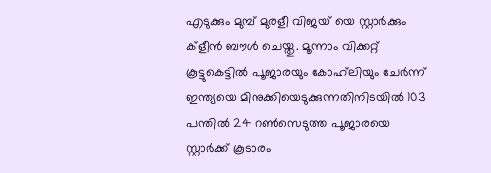എടുക്കും മുമ്പ് മുരളീ വിജയ് യെ സ്റ്റാര്‍ക്കും ക്‌ളീന്‍ ബൗള്‍ ചെയ്തു. മൂന്നാം വിക്കറ്റ് കൂട്ടുകെട്ടില്‍ പൂജാരയും കോഹ്‌ലിയും ചേര്‍ന്ന് ഇന്ത്യയെ മിനുക്കിയെടുക്കുന്നതിനിടയില്‍ 103 പന്തില്‍ 24 റണ്‍സെടുത്ത പൂജാരയെ സ്റ്റാര്‍ക്ക് കൂടാരം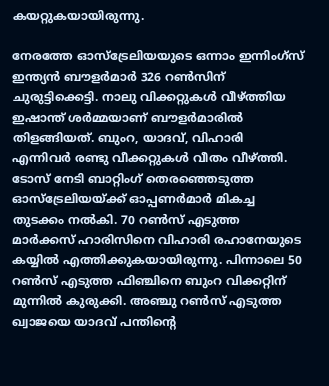കയറ്റുകയായിരുന്നു.

നേരത്തേ ഓസ്‌ട്രേലിയയുടെ ഒന്നാം ഇന്നിംഗ്‌സ് ഇന്ത്യന്‍ ബൗളര്‍മാര്‍ 326 റണ്‍സിന് ചുരുട്ടിക്കെട്ടി. നാലു വിക്കറ്റുകള്‍ വീഴ്ത്തിയ ഇഷാന്ത് ശര്‍മ്മയാണ് ബൗളര്‍മാരില്‍ തിളങ്ങിയത്. ബുംറ, യാദവ്, വിഹാരി എന്നിവര്‍ രണ്ടു വീക്കറ്റുകള്‍ വീതം വീഴ്ത്തി. ടോസ് നേടി ബാറ്റിംഗ് തെരഞ്ഞെടുത്ത ഓസ്‌ട്രേലിയയ്ക്ക് ഓപ്പണര്‍മാര്‍ മികച്ച തുടക്കം നല്‍കി. 70 റണ്‍സ് എടുത്ത മാര്‍ക്കസ് ഹാരിസിനെ വിഹാരി രഹാനേയുടെ കയ്യില്‍ എത്തിക്കുകയായിരുന്നു. പിന്നാലെ 50 റണ്‍സ് എടുത്ത ഫിഞ്ചിനെ ബുംറ വിക്കറ്റിന് മുന്നില്‍ കുരുക്കി. അഞ്ചു റണ്‍സ് എടുത്ത ഖ്വാജയെ യാദവ് പന്തിന്റെ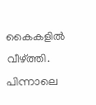കൈകളില്‍ വീഴ്ത്തി. പിന്നാലെ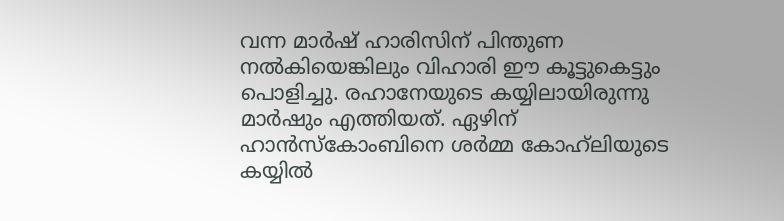വന്ന മാര്‍ഷ് ഹാരിസിന് പിന്തുണ നല്‍കിയെങ്കിലും വിഹാരി ഈ കൂട്ടുകെട്ടും പൊളിച്ചു. രഹാനേയുടെ കയ്യിലായിരുന്നു മാര്‍ഷും എത്തിയത്. ഏഴിന് ഹാന്‍സ്‌കോംബിനെ ശര്‍മ്മ കോഹ്‌ലിയുടെ കയ്യില്‍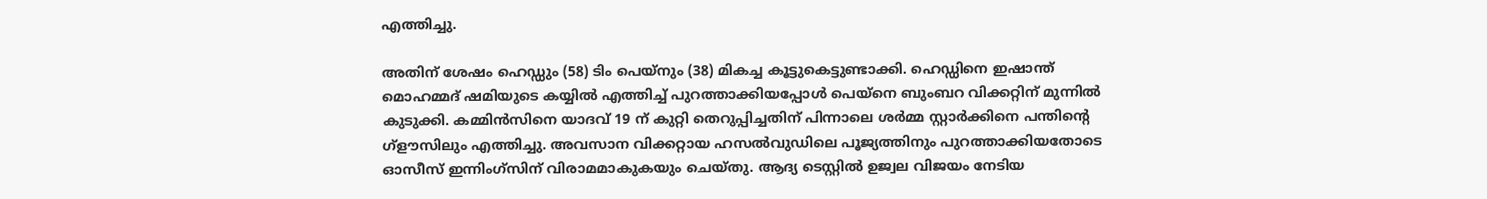എത്തിച്ചു.

അതിന് ശേഷം ഹെഡ്ഡും (58) ടിം പെയ്‌നും (38) മികച്ച കൂട്ടുകെട്ടുണ്ടാക്കി. ഹെഡ്ഡിനെ ഇഷാന്ത് മൊഹമ്മദ് ഷമിയുടെ കയ്യില്‍ എത്തിച്ച് പുറത്താക്കിയപ്പോള്‍ പെയ്‌നെ ബുംബറ വിക്കറ്റിന് മുന്നില്‍ കുടുക്കി. കമ്മിന്‍സിനെ യാദവ് 19 ന് കുറ്റി തെറുപ്പിച്ചതിന് പിന്നാലെ ശര്‍മ്മ സ്റ്റാര്‍ക്കിനെ പന്തിന്റെ ഗ്‌ളൗസിലും എത്തിച്ചു. അവസാന വിക്കറ്റായ ഹസല്‍വുഡിലെ പൂജ്യത്തിനും പുറത്താക്കിയതോടെ ഓസീസ് ഇന്നിംഗ്‌സിന് വിരാമമാകുകയും ചെയ്തു. ആദ്യ ടെസ്റ്റില്‍ ഉജ്വല വിജയം നേടിയ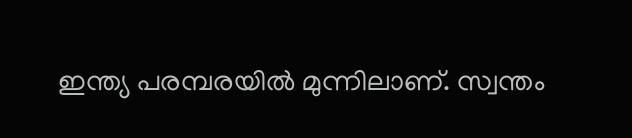ഇന്ത്യ പരമ്പരയില്‍ മുന്നിലാണ്. സ്വന്തം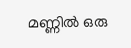മണ്ണില്‍ ഒരു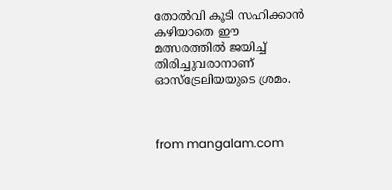തോല്‍വി കൂടി സഹിക്കാന്‍ കഴിയാതെ ഈ മത്സരത്തില്‍ ജയിച്ച് തിരിച്ചുവരാനാണ് ഓസ്‌ട്രേലിയയുടെ ശ്രമം.



from mangalam.com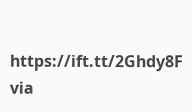https://ift.tt/2Ghdy8F
via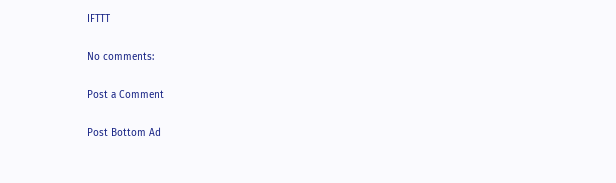IFTTT

No comments:

Post a Comment

Post Bottom Ad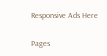Responsive Ads Here

Pages